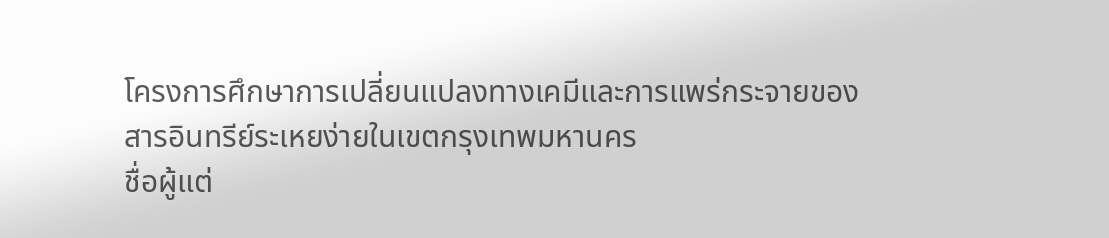โครงการศึกษาการเปลี่ยนแปลงทางเคมีและการแพร่กระจายของ สารอินทรีย์ระเหยง่ายในเขตกรุงเทพมหานคร
ชื่อผู้แต่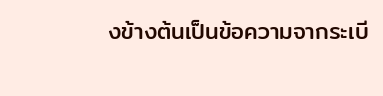งข้างต้นเป็นข้อความจากระเบี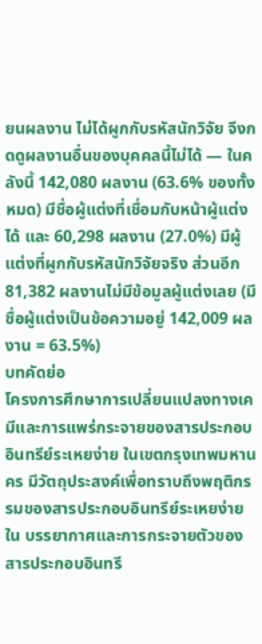ยนผลงาน ไม่ได้ผูกกับรหัสนักวิจัย จึงกดดูผลงานอื่นของบุคคลนี้ไม่ได้ — ในคลังนี้ 142,080 ผลงาน (63.6% ของทั้งหมด) มีชื่อผู้แต่งที่เชื่อมกับหน้าผู้แต่งได้ และ 60,298 ผลงาน (27.0%) มีผู้แต่งที่ผูกกับรหัสนักวิจัยจริง ส่วนอีก 81,382 ผลงานไม่มีข้อมูลผู้แต่งเลย (มีชื่อผู้แต่งเป็นข้อความอยู่ 142,009 ผลงาน = 63.5%)
บทคัดย่อ
โครงการศึกษาการเปลี่ยนแปลงทางเคมีและการแพร่กระจายของสารประกอบอินทรีย์ระเหยง่าย ในเขตกรุงเทพมหานคร มีวัตถุประสงค์เพื่อทราบถึงพฤติกรรมของสารประกอบอินทรีย์ระเหยง่ายใน บรรยากาศและการกระจายตัวของสารประกอบอินทรี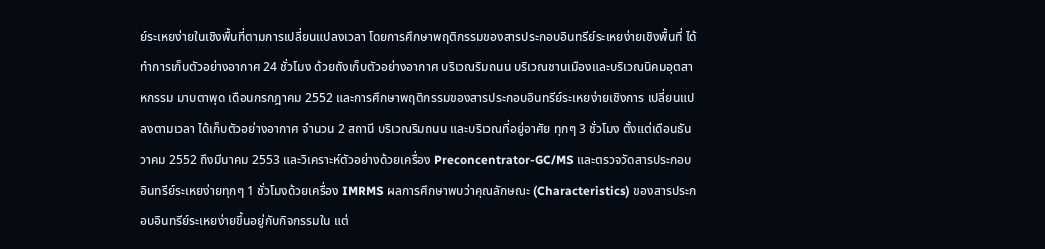ย์ระเหยง่ายในเชิงพื้นที่ตามการเปลี่ยนแปลงเวลา โดยการศึกษาพฤติกรรมของสารประกอบอินทรีย์ระเหยง่ายเชิงพื้นที่ ได้ทำการเก็บตัวอย่างอากาศ 24 ชั่วโมง ด้วยถังเก็บตัวอย่างอากาศ บริเวณริมถนน บริเวณชานเมืองและบริเวณนิคมอุตสาหกรรม มาบตาพุด เดือนกรกฎาคม 2552 และการศึกษาพฤติกรรมของสารประกอบอินทรีย์ระเหยง่ายเชิงการ เปลี่ยนแปลงตามเวลา ได้เก็บตัวอย่างอากาศ จำนวน 2 สถานี บริเวณริมถนน และบริเวณที่อยู่อาศัย ทุกๆ 3 ชั่วโมง ตั้งแต่เดือนธันวาคม 2552 ถึงมีนาคม 2553 และวิเคราะห์ตัวอย่างด้วยเครื่อง Preconcentrator-GC/MS และตรวจวัดสารประกอบอินทรีย์ระเหยง่ายทุกๆ 1 ชั่วโมงด้วยเครื่อง IMRMS ผลการศึกษาพบว่าคุณลักษณะ (Characteristics) ของสารประกอบอินทรีย์ระเหยง่ายขึ้นอยู่กับกิจกรรมใน แต่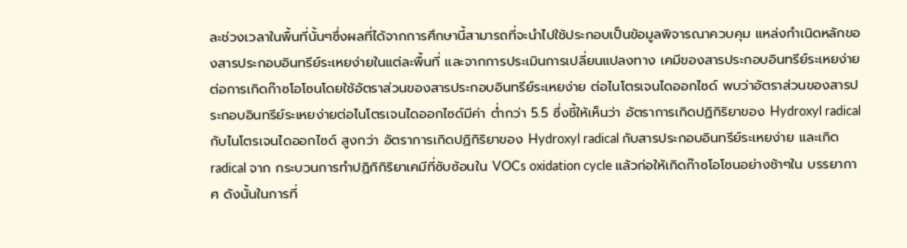ละช่วงเวลาในพื้นที่นั้นๆซึ่งผลที่ได้จากการศึกษานี้สามารถที่จะนำไปใช้ประกอบเป็นข้อมูลพิจารณาควบคุม แหล่งกำเนิดหลักของสารประกอบอินทรีย์ระเหยง่ายในแต่ละพื้นที่ และจากการประเมินการเปลี่ยนแปลงทาง เคมีของสารประกอบอินทรีย์ระเหยง่ายต่อการเกิดก๊าซโอโซนโดยใช้อัตราส่วนของสารประกอบอินทรีย์ระเหยง่าย ต่อไนโตรเจนไดออกไซด์ พบว่าอัตราส่วนของสารประกอบอินทรีย์ระเหยง่ายต่อไนโตรเจนไดออกไซด์มีค่า ต่ำกว่า 5.5 ซึ่งชี้ให้เห็นว่า อัตราการเกิดปฏิกิริยาของ Hydroxyl radical กับไนโตรเจนไดออกไซด์ สูงกว่า อัตราการเกิดปฏิกิริยาของ Hydroxyl radical กับสารประกอบอินทรีย์ระเหยง่าย และเกิด radical จาก กระบวนการทำปฏิกิกิริยาเคมีที่ซับซ้อนใน VOCs oxidation cycle แล้วก่อให้เกิดก๊าซโอโซนอย่างช้าๆใน บรรยากาศ ดังนั้นในการที่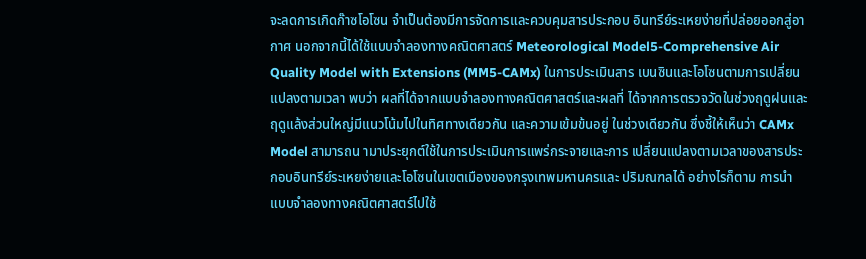จะลดการเกิดก๊าซโอโซน จำเป็นต้องมีการจัดการและควบคุมสารประกอบ อินทรีย์ระเหยง่ายที่ปล่อยออกสู่อากาศ นอกจากนี้ได้ใช้แบบจำลองทางคณิตศาสตร์ Meteorological Model5-Comprehensive Air Quality Model with Extensions (MM5-CAMx) ในการประเมินสาร เบนซินและโอโซนตามการเปลี่ยนแปลงตามเวลา พบว่า ผลที่ได้จากแบบจำลองทางคณิตศาสตร์และผลที่ ได้จากการตรวจวัดในช่วงฤดูฝนและฤดูแล้งส่วนใหญ่มีแนวโน้มไปในทิศทางเดียวกัน และความเข้มข้นอยู่ ในช่วงเดียวกัน ซึ่งชี้ให้เห็นว่า CAMx Model สามารถน ามาประยุกต์ใช้ในการประเมินการแพร่กระจายและการ เปลี่ยนแปลงตามเวลาของสารประกอบอินทรีย์ระเหยง่ายและโอโซนในเขตเมืองของกรุงเทพมหานครและ ปริมณฑลได้ อย่างไรก็ตาม การนำแบบจำลองทางคณิตศาสตร์ไปใช้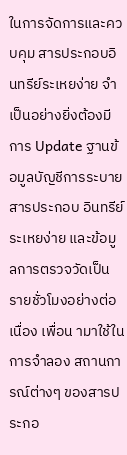ในการจัดการและควบคุม สารประกอบอินทรีย์ระเหยง่าย จำเป็นอย่างยิ่งต้องมีการ Update ฐานข้อมูลบัญชีการระบายสารประกอบ อินทรีย์ระเหยง่าย และข้อมูลการตรวจวัดเป็นรายชั่วโมงอย่างต่อเนื่อง เพื่อน ามาใช้ในการจำลอง สถานการณ์ต่างๆ ของสารประกอ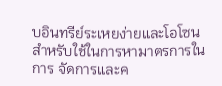บอินทรีย์ระเหยง่ายและโอโซนสำหรับใช้ในการหามาตรการในการ จัดการและค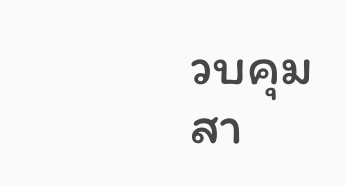วบคุมสา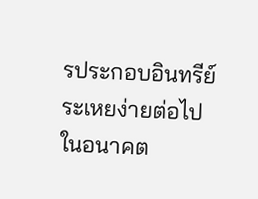รประกอบอินทรีย์ระเหยง่ายต่อไปในอนาคต